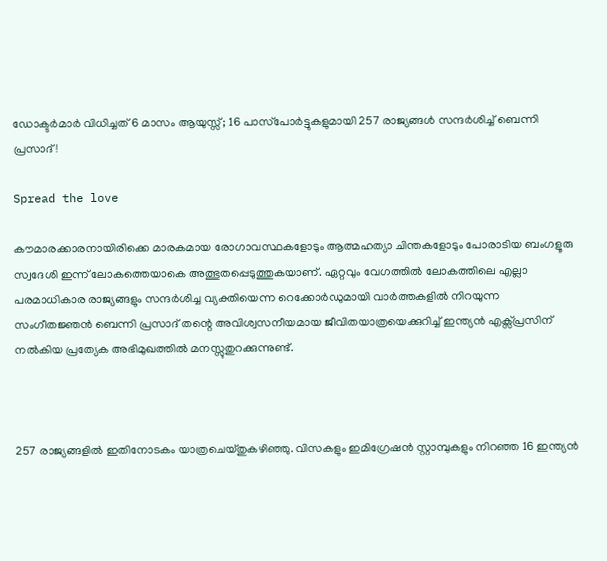ഡോക്ടർമാർ വിധിച്ചത് 6 മാസം ആയുസ്സ്; 16 പാസ്‌പോർട്ടുകളുമായി 257 രാജ്യങ്ങൾ സന്ദർശിച്ച് ബെന്നി പ്രസാദ്!

Spread the love

കൗമാരക്കാരനായിരിക്കെ മാരകമായ രോഗാവസ്ഥകളോടും ആത്മഹത്യാ ചിന്തകളോടും പോരാടിയ ബംഗളൂരു സ്വദേശി ഇന്ന് ലോകത്തെയാകെ അത്ഭുതപ്പെടുത്തുകയാണ്. ഏറ്റവും വേഗത്തിൽ ലോകത്തിലെ എല്ലാ പരമാധികാര രാജ്യങ്ങളും സന്ദർശിച്ച വ്യക്തിയെന്ന റെക്കോർഡുമായി വാർത്തകളിൽ നിറയുന്ന സംഗീതജ്ഞൻ ബെന്നി പ്രസാദ് തന്റെ അവിശ്വസനീയമായ ജീവിതയാത്രയെക്കുറിച്ച് ഇന്ത്യൻ എക്സ്പ്രസിന് നൽകിയ പ്രത്യേക അഭിമുഖത്തിൽ മനസ്സുതുറക്കുന്നുണ്ട്.



257 രാജ്യങ്ങളിൽ ഇതിനോടകം യാത്രചെയ്തുകഴിഞ്ഞു. വിസകളും ഇമിഗ്രേഷൻ സ്റ്റാമ്പുകളും നിറഞ്ഞ 16 ഇന്ത്യൻ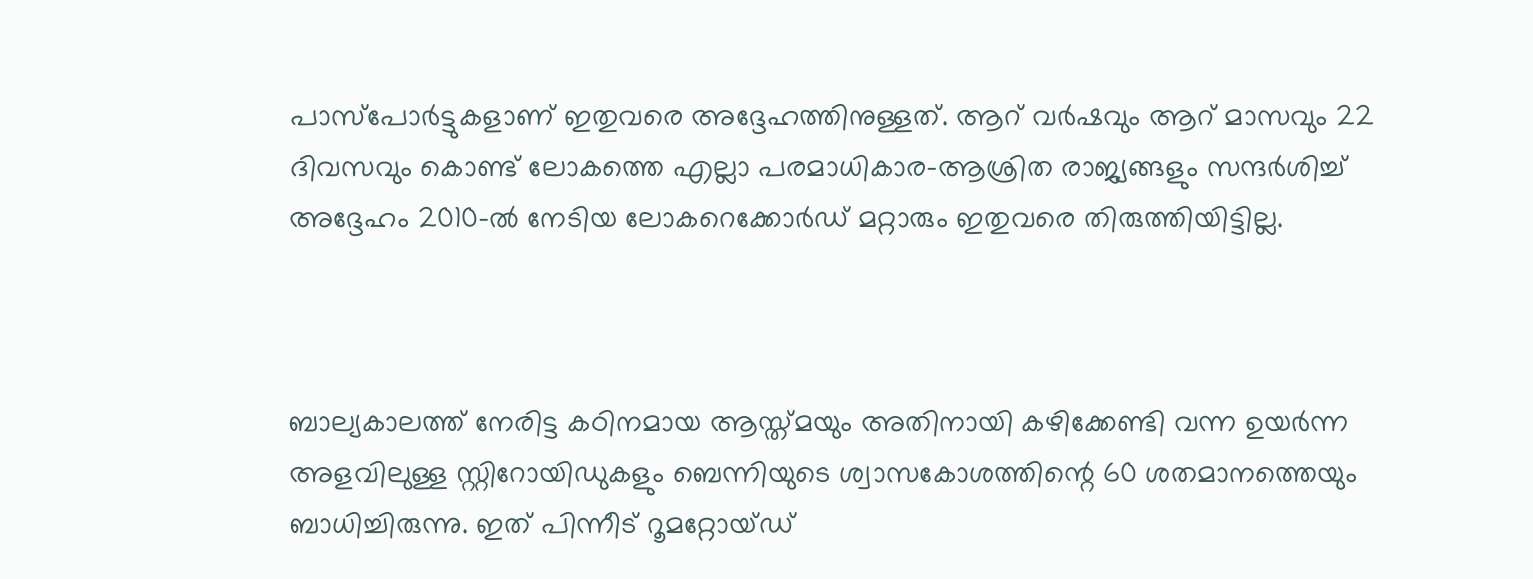പാസ്‌പോർട്ടുകളാണ് ഇതുവരെ അദ്ദേഹത്തിനുള്ളത്. ആറ് വർഷവും ആറ് മാസവും 22 ദിവസവും കൊണ്ട് ലോകത്തെ എല്ലാ പരമാധികാര-ആശ്രിത രാജ്യങ്ങളും സന്ദർശിച്ച് അദ്ദേഹം 2010-ൽ നേടിയ ലോകറെക്കോർഡ് മറ്റാരും ഇതുവരെ തിരുത്തിയിട്ടില്ല.



ബാല്യകാലത്ത് നേരിട്ട കഠിനമായ ആസ്ത്മയും അതിനായി കഴിക്കേണ്ടി വന്ന ഉയർന്ന അളവിലുള്ള സ്റ്റിറോയിഡുകളും ബെന്നിയുടെ ശ്വാസകോശത്തിന്റെ 60 ശതമാനത്തെയും ബാധിച്ചിരുന്നു. ഇത് പിന്നീട് റൂമറ്റോയ്ഡ്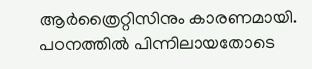ആർത്രൈറ്റിസിനും കാരണമായി. പഠനത്തിൽ പിന്നിലായതോടെ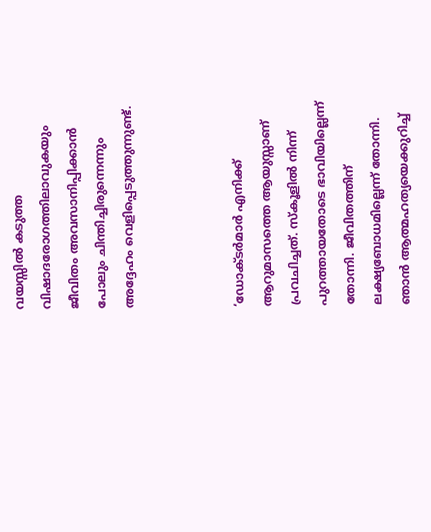വയസ്സിൽ കടുത്ത വിഷാദരോഗത്തിലാവുകയും ജീവിതം അവസാനിപ്പിക്കാൻ പോലും ചിന്തിച്ചിരുന്നെന്നും അദ്ദേഹം വെളിപ്പെടുത്തുന്നുണ്ട്.



‘ഡോക്ടർമാർ എനിക്ക് ആറുമാസത്തെ ആയുസ്സാണ് പ്രവചിച്ചത്. സ്കൂളിൽ നിന്ന് പുറത്തായതോടെ ഭാവിയില്ലെന്ന് തോന്നി. ജീവിതത്തിന് ലക്ഷ്യബോധമില്ലെന്ന് തോന്നി. ഞാൻ ആത്മഹത്യയെക്കുറിച്ച്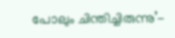പോലും ചിന്തിച്ചിരുന്നു’-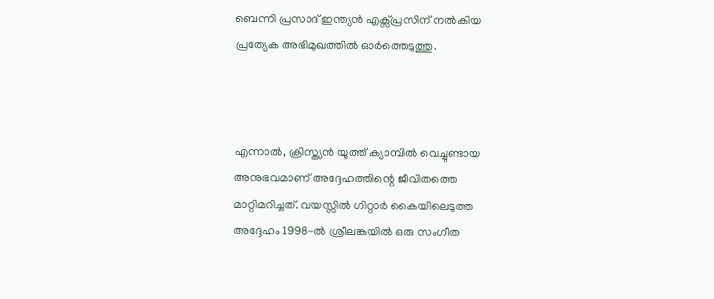ബെന്നി പ്രസാദ് ഇന്ത്യൻ എക്സ്പ്രസിന് നൽകിയ പ്രത്യേക അഭിമുഖത്തിൽ ഓർത്തെടുത്തു.



എന്നാൽ, ക്രിസ്ത്യൻ യൂത്ത് ക്യാമ്പിൽ വെച്ചുണ്ടായ അനുഭവമാണ് അദ്ദേഹത്തിന്റെ ജീവിതത്തെ മാറ്റിമറിച്ചത്. വയസ്സിൽ ഗിറ്റാർ കൈയിലെടുത്ത അദ്ദേഹം 1998-ൽ ശ്രീലങ്കയിൽ ഒരു സംഗീത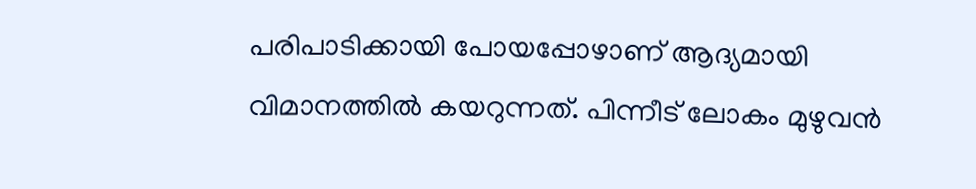പരിപാടിക്കായി പോയപ്പോഴാണ് ആദ്യമായി വിമാനത്തിൽ കയറുന്നത്. പിന്നീട് ലോകം മുഴുവൻ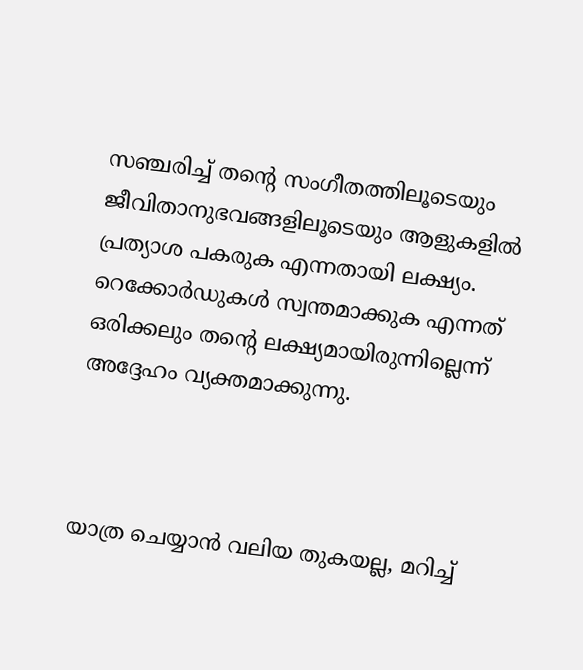സഞ്ചരിച്ച് തന്റെ സംഗീതത്തിലൂടെയും ജീവിതാനുഭവങ്ങളിലൂടെയും ആളുകളിൽ പ്രത്യാശ പകരുക എന്നതായി ലക്ഷ്യം. റെക്കോർഡുകൾ സ്വന്തമാക്കുക എന്നത് ഒരിക്കലും തന്റെ ലക്ഷ്യമായിരുന്നില്ലെന്ന് അദ്ദേഹം വ്യക്തമാക്കുന്നു.



യാത്ര ചെയ്യാൻ വലിയ തുകയല്ല, മറിച്ച്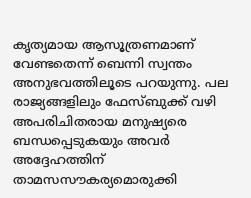കൃത്യമായ ആസൂത്രണമാണ് വേണ്ടതെന്ന് ബെന്നി സ്വന്തം അനുഭവത്തിലൂടെ പറയുന്നു. പല രാജ്യങ്ങളിലും ഫേസ്ബുക്ക് വഴി അപരിചിതരായ മനുഷ്യരെ ബന്ധപ്പെടുകയും അവർ അദ്ദേഹത്തിന് താമസസൗകര്യമൊരുക്കി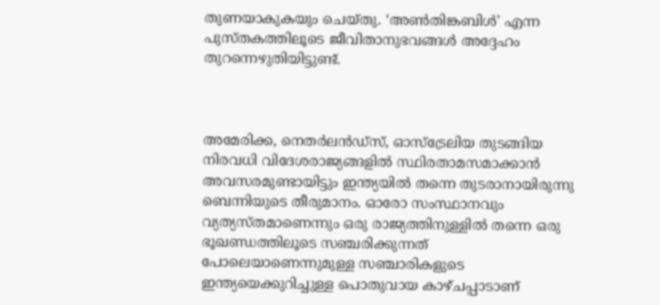തുണയാകുകയും ചെയ്തു. ‘അൺതിങ്കബിൾ’ എന്ന പുസ്തകത്തിലൂടെ ജീവിതാനുഭവങ്ങൾ അദ്ദേഹം തുറന്നെഴുതിയിട്ടുണ്ട്.



അമേരിക്ക, നെതർലൻഡ്‌സ്, ഓസ്‌ട്രേലിയ തുടങ്ങിയ നിരവധി വിദേശരാജ്യങ്ങളിൽ സ്ഥിരതാമസമാക്കാൻ അവസരമുണ്ടായിട്ടും ഇന്ത്യയിൽ തന്നെ തുടരാനായിരുന്നു ബെന്നിയുടെ തീരുമാനം. ഓരോ സംസ്ഥാനവും വ്യത്യസ്തമാണെന്നും ഒരു രാജ്യത്തിനുള്ളിൽ തന്നെ ഒരു ഭൂഖണ്ഡത്തിലൂടെ സഞ്ചരിക്കുന്നത് പോലെയാണെന്നുമുള്ള സഞ്ചാരികളുടെ ഇന്ത്യയെക്കുറിച്ചുള്ള പൊതുവായ കാഴ്ചപ്പാടാണ്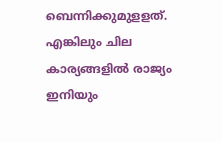ബെന്നിക്കുമുളളത്. എങ്കിലും ചില കാര്യങ്ങളിൽ രാജ്യം ഇനിയും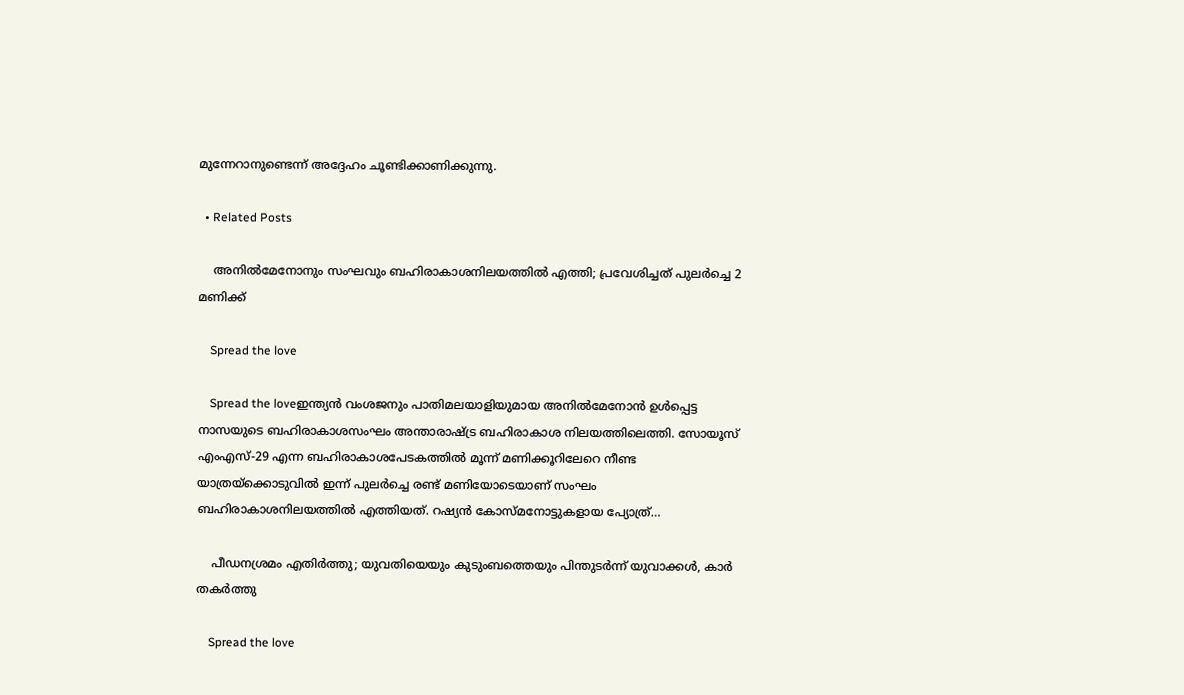മുന്നേറാനുണ്ടെന്ന് അദ്ദേഹം ചൂണ്ടിക്കാണിക്കുന്നു.

  • Related Posts

    അനിൽമേനോനും സംഘവും ബഹിരാകാശനിലയത്തിൽ എത്തി; പ്രവേശിച്ചത് പുലർച്ചെ 2 മണിക്ക്

    Spread the love

    Spread the loveഇന്ത്യൻ വംശജനും പാതിമലയാളിയുമായ അനിൽമേനോൻ ഉൾപ്പെട്ട നാസയുടെ ബഹിരാകാശസംഘം അന്താരാഷ്‌ട്ര ബഹിരാകാശ നിലയത്തിലെത്തി. സോയൂസ് എംഎസ്-29 എന്ന ബഹിരാകാശപേടകത്തിൽ മൂന്ന് മണിക്കൂറിലേറെ നീണ്ട യാത്രയ്‌ക്കൊടുവിൽ ഇന്ന് പുലർച്ചെ രണ്ട് മണിയോടെയാണ് സംഘം ബഹിരാകാശനിലയത്തിൽ എത്തിയത്. റഷ്യൻ കോസ്‌മനോട്ടുകളായ പ്യോത്ര്…

    പീഡനശ്രമം എതിർത്തു; യുവതിയെയും കുടുംബത്തെയും പിന്തുടർന്ന് യുവാക്കൾ, കാർ തകർത്തു

    Spread the love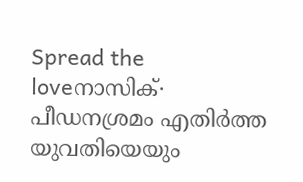Spread the loveനാസിക്∙ പീഡനശ്രമം എതിർത്ത യുവതിയെയും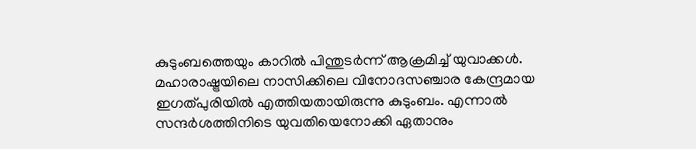കുടുംബത്തെയും കാറിൽ പിന്തുടർന്ന് ആക്രമിച്ച് യുവാക്കൾ. മഹാരാഷ്ട്രയിലെ നാസിക്കിലെ വിനോദസഞ്ചാര കേന്ദ്രമായ ഇഗത്പുരിയിൽ എത്തിയതായിരുന്നു കുടുംബം. എന്നാൽ സന്ദർശത്തിനിടെ യുവതിയെനോക്കി ഏതാനും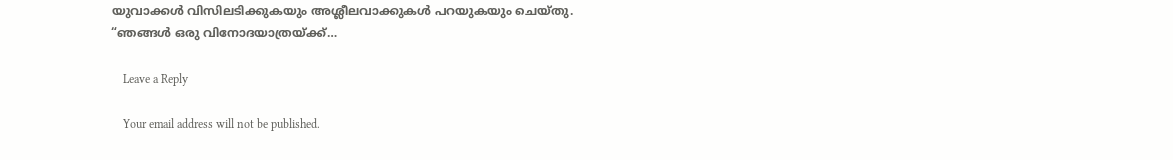യുവാക്കൾ വിസിലടിക്കുകയും അശ്ലീലവാക്കുകൾ പറയുകയും ചെയ്തു. “ഞങ്ങൾ ഒരു വിനോദയാത്രയ്ക്ക്…

    Leave a Reply

    Your email address will not be published.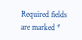Required fields are marked *